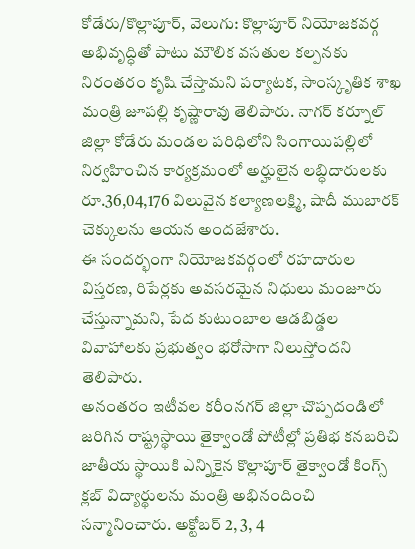కోడేరు/కొల్లాపూర్, వెలుగు: కొల్లాపూర్ నియోజకవర్గ అభివృద్ధితో పాటు మౌలిక వసతుల కల్పనకు నిరంతరం కృషి చేస్తామని పర్యాటక, సాంస్కృతిక శాఖ మంత్రి జూపల్లి కృష్ణారావు తెలిపారు. నాగర్ కర్నూల్ జిల్లా కోడేరు మండల పరిధిలోని సింగాయిపల్లిలో నిర్వహించిన కార్యక్రమంలో అర్హులైన లబ్ధిదారులకు రూ.36,04,176 విలువైన కల్యాణలక్ష్మి, షాదీ ముబారక్ చెక్కులను ఆయన అందజేశారు.
ఈ సందర్భంగా నియోజకవర్గంలో రహదారుల విస్తరణ, రిపేర్లకు అవసరమైన నిధులు మంజూరు చేస్తున్నామని, పేద కుటుంబాల ఆడబిడ్డల వివాహాలకు ప్రభుత్వం భరోసాగా నిలుస్తోందని తెలిపారు.
అనంతరం ఇటీవల కరీంనగర్ జిల్లా చొప్పదండిలో జరిగిన రాష్ట్రస్థాయి తైక్వాండో పోటీల్లో ప్రతిభ కనబరిచి జాతీయ స్థాయికి ఎన్నికైన కొల్లాపూర్ తైక్వాండో కింగ్స్ క్లబ్ విద్యార్థులను మంత్రి అభినందించి సన్మానించారు. అక్టోబర్ 2, 3, 4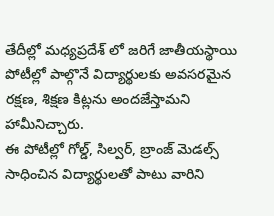తేదీల్లో మధ్యప్రదేశ్ లో జరిగే జాతీయస్థాయి పోటీల్లో పాల్గొనే విద్యార్థులకు అవసరమైన రక్షణ, శిక్షణ కిట్లను అందజేస్తామని హామీనిచ్చారు.
ఈ పోటీల్లో గోల్డ్, సిల్వర్, బ్రాంజ్ మెడల్స్ సాధించిన విద్యార్థులతో పాటు వారిని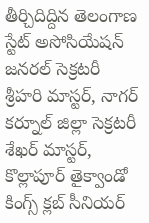తీర్చిదిద్దిన తెలంగాణ స్టేట్ అసోసియేషన్ జనరల్ సెక్రటరీ శ్రీహరి మాస్టర్, నాగర్ కర్నూల్ జిల్లా సెక్రటరీ శేఖర్ మాస్టర్, కొల్లాపూర్ తైక్వాండో కింగ్స్ క్లబ్ సీనియర్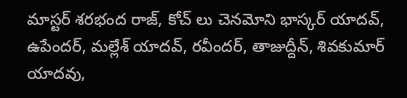మాస్టర్ శరభంద రాజ్, కోచ్ లు చెనమోని భాస్కర్ యాదవ్, ఉపేందర్, మల్లేశ్ యాదవ్, రవీందర్, తాజుద్దీన్, శివకుమార్ యాదవు,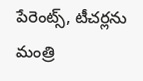పేరెంట్స్, టీచర్లను మంత్రి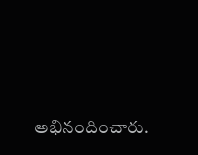అభినందించారు.